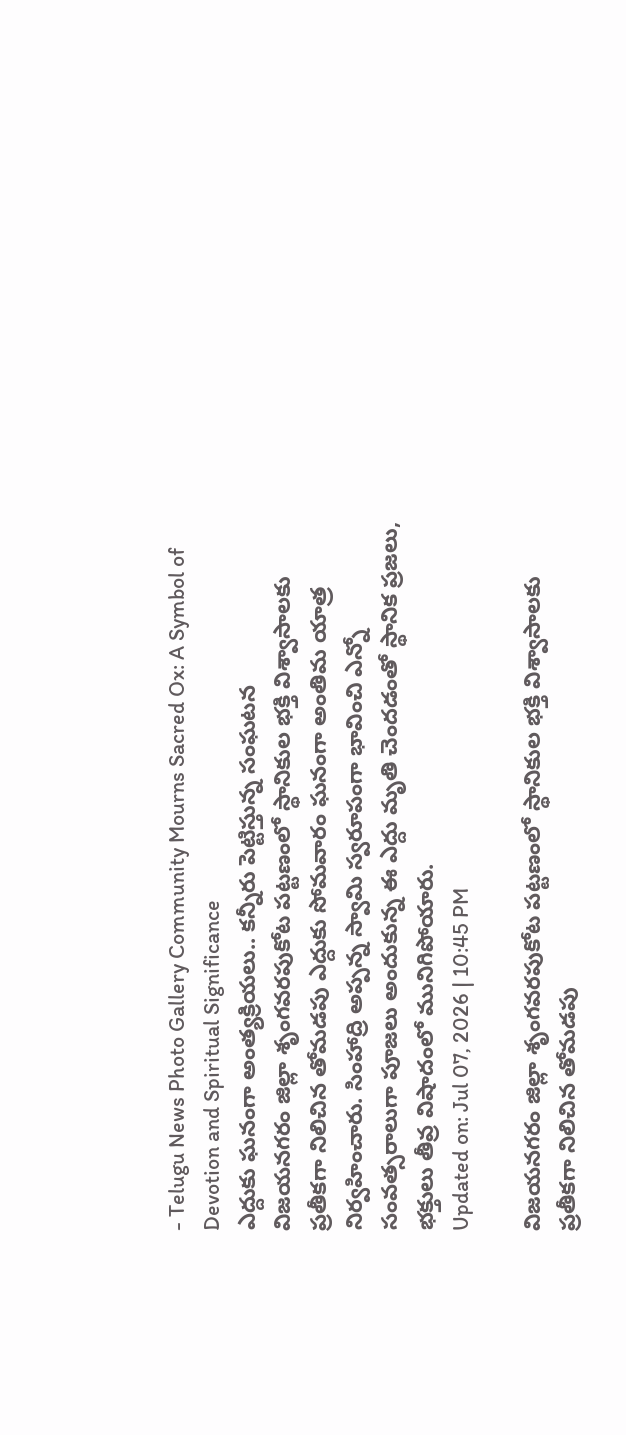- Telugu News Photo Gallery Community Mourns Sacred Ox: A Symbol of Devotion and Spiritual Significance
ఎద్దుకు ఘనంగా అంత్యక్రియలు.. కన్నీరు పెట్టిస్తున్న సంఘటన
విజయనగరం జిల్లా శృంగవరపుకోట పట్టణంలో స్థానికుల భక్తి విశ్వాసాలకు ప్రతీకగా నిలిచిన తోమడపు ఎద్దుకు సోమవారం ఘనంగా అంతిమ యాత్ర నిర్వహించారు. సింహాద్రి అప్పన్న స్వామి స్వరూపంగా భావించి ఎన్నో సంవత్సరాలుగా పూజలు అందుకున్న ఈ ఎద్దు మృతి చెందడంతో స్థానిక ప్రజలు, భక్తులు తీవ్ర విషాదంలో మునిగిపోయారు.
Updated on: Jul 07, 2026 | 10:45 PM

విజయనగరం జిల్లా శృంగవరపుకోట పట్టణంలో స్థానికుల భక్తి విశ్వాసాలకు ప్రతీకగా నిలిచిన తోమడపు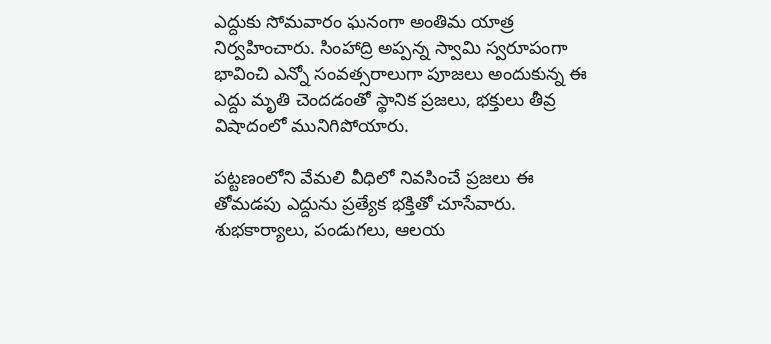ఎద్దుకు సోమవారం ఘనంగా అంతిమ యాత్ర నిర్వహించారు. సింహాద్రి అప్పన్న స్వామి స్వరూపంగా భావించి ఎన్నో సంవత్సరాలుగా పూజలు అందుకున్న ఈ ఎద్దు మృతి చెందడంతో స్థానిక ప్రజలు, భక్తులు తీవ్ర విషాదంలో మునిగిపోయారు.

పట్టణంలోని వేమలి వీధిలో నివసించే ప్రజలు ఈ తోమడపు ఎద్దును ప్రత్యేక భక్తితో చూసేవారు. శుభకార్యాలు, పండుగలు, ఆలయ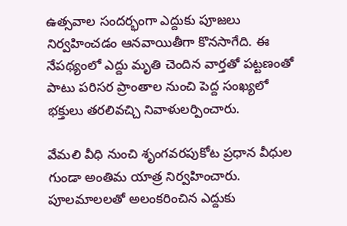ఉత్సవాల సందర్భంగా ఎద్దుకు పూజలు నిర్వహించడం ఆనవాయితీగా కొనసాగేది. ఈ నేపథ్యంలో ఎద్దు మృతి చెందిన వార్తతో పట్టణంతో పాటు పరిసర ప్రాంతాల నుంచి పెద్ద సంఖ్యలో భక్తులు తరలివచ్చి నివాళులర్పించారు.

వేమలి వీధి నుంచి శృంగవరపుకోట ప్రధాన వీధుల గుండా అంతిమ యాత్ర నిర్వహించారు. పూలమాలలతో అలంకరించిన ఎద్దుకు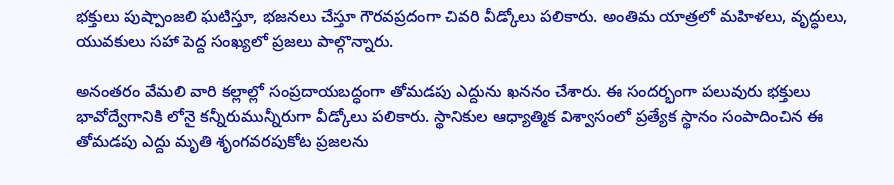భక్తులు పుష్పాంజలి ఘటిస్తూ, భజనలు చేస్తూ గౌరవప్రదంగా చివరి వీడ్కోలు పలికారు. అంతిమ యాత్రలో మహిళలు, వృద్ధులు, యువకులు సహా పెద్ద సంఖ్యలో ప్రజలు పాల్గొన్నారు.

అనంతరం వేమలి వారి కల్లాల్లో సంప్రదాయబద్ధంగా తోమడపు ఎద్దును ఖననం చేశారు. ఈ సందర్భంగా పలువురు భక్తులు భావోద్వేగానికి లోనై కన్నీరుమున్నీరుగా వీడ్కోలు పలికారు. స్థానికుల ఆధ్యాత్మిక విశ్వాసంలో ప్రత్యేక స్థానం సంపాదించిన ఈ తోమడపు ఎద్దు మృతి శృంగవరపుకోట ప్రజలను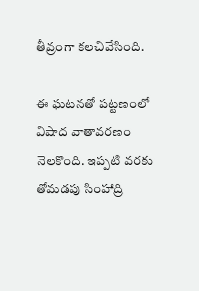తీవ్రంగా కలచివేసింది.

ఈ ఘటనతో పట్టణంలో విషాద వాతావరణం నెలకొంది. ఇప్పటి వరకు తోమడపు సింహాద్రి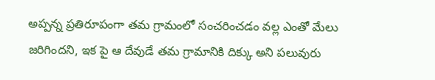అప్పన్న ప్రతిరూపంగా తమ గ్రామంలో సంచరించడం వల్ల ఎంతో మేలు జరిగిందని, ఇక పై ఆ దేవుడే తమ గ్రామానికి దిక్కు అని పలువురు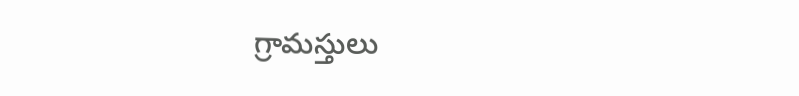గ్రామస్తులు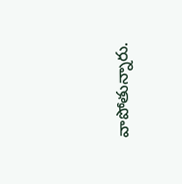వాపోతున్నారు.